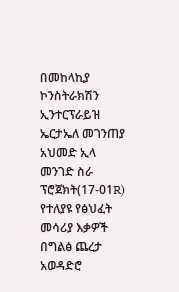በመከላኪያ ኮንስትራክሽን ኢንተርፕራይዝ ኤርታኤለ መገንጠያ አህመድ ኢላ መንገድ ስራ ፕሮጀክት(17-01R) የተለያዩ የፅህፈት መሳሪያ እቃዎች በግልፅ ጨረታ አወዳድሮ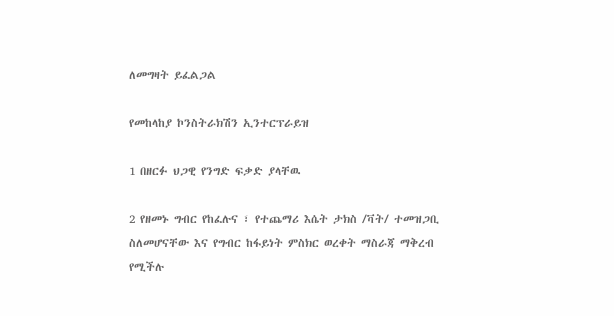ለመግዛት ይፈልጋል

የመከላከያ ኮንስትራክሽን ኢንተርፕራይዝ

1 በዘርፉ ህጋዊ የንግድ ፍቃድ ያላቸዉ

2 የዘመኑ ግብር የከፈሉና ፣ የተጨማሪ እሴት ታክስ /ቫት/ ተመዝጋቢ ስለመሆናቸው እና የግብር ከፋይነት ምስክር ወረቀት ማስራጃ ማቅረብ የሚችሉ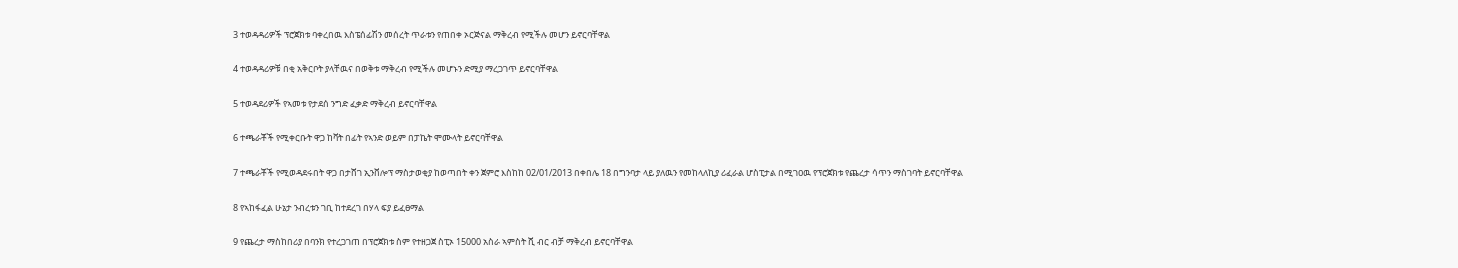3 ተወዳዳሪዎች ፕሮጀክቱ ባቀረበዉ እስፔሰፊሽን መሰረት ጥራቱን የጠበቀ ኦርጅናል ማቅረብ የሚችሉ መሆን ይኖርባቸዋል

4 ተወዳዳሪዎቹ በቂ አቅርቦት ያላቸዉና በወቅቱ ማቅረብ የሚችሉ መሆኑን ድሚያ ማረጋገጥ ይኖርባቸዋል

5 ተወዳደሪዎች የኣመቱ የታደሰ ንግድ ፈቃድ ማቅረብ ይኖርባቸዋል

6 ተጫራቾች የሚቀርቡት ዋጋ ከቫት በፊት የኣንድ ወይም በፓኬት ሞሙላት ይኖርባቸዋል

7 ተጫራቾች የሚወዳደሩበት ዋጋ በታሸገ ኢንቨሎፕ ማስታወቂያ ከወጣበት ቀን ጀምሮ እስከከ 02/01/2013 በቀበሌ 18 በግንባታ ላይ ያለዉን የመከላለኪያ ሪፈራል ሆስፒታል በሚገዐዉ የፕሮጀክቱ የጨረታ ሳጥን ማስገባት ይኖርባቸዋል

8 የኣከፋፈል ሁኔታ ንብረቱን ገቢ ከተደረገ በሃላ ፍያ ይፈፀማል

9 የጨረታ ማስከበሪያ በባንክ የተረጋገጠ በፕሮጀክቱ ስም የተዘጋጀ ስፒኦ 15000 አስራ ኣምስት ሺ ብር ብቻ ማቅረብ ይኖርባቸዋል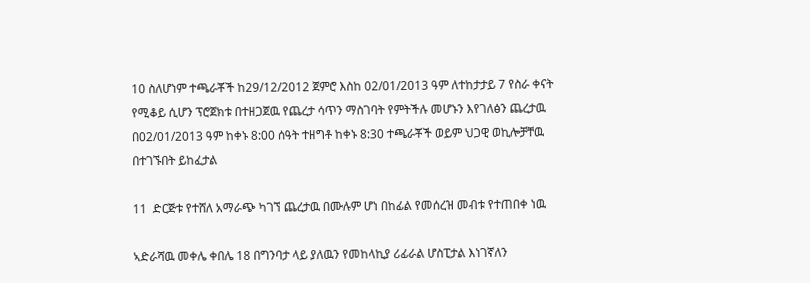10 ስለሆነም ተጫራቾች ከ29/12/2012 ጀምሮ እስከ 02/01/2013 ዓም ለተከታታይ 7 የስራ ቀናት የሚቆይ ሲሆን ፕሮጀክቱ በተዘጋጀዉ የጨረታ ሳጥን ማስገባት የምትችሉ መሆኑን እየገለፅን ጨረታዉ በ02/01/2013 ዓም ከቀኑ 8:00 ሰዓት ተዘግቶ ከቀኑ 8:30 ተጫራቾች ወይም ህጋዊ ወኪሎቻቸዉ በተገኙበት ይከፈታል

11  ድርጅቱ የተሸለ አማራጭ ካገኘ ጨረታዉ በሙሉም ሆነ በከፊል የመሰረዝ መብቱ የተጠበቀ ነዉ

ኣድራሻዉ መቀሌ ቀበሌ 18 በግንባታ ላይ ያለዉን የመከላኪያ ሪፊራል ሆስፒታል እነገኛለን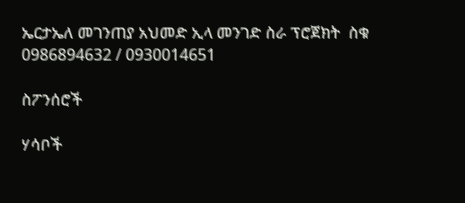ኤርታኤለ መገንጠያ አህመድ ኢላ መንገድ ስራ ፕሮጀክት  ስቁ 0986894632 / 0930014651

ስፖንሰሮች

ሃሳቦች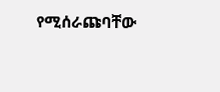የሚሰራጩባቸው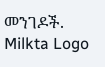መንገዶች.
Milkta Logo